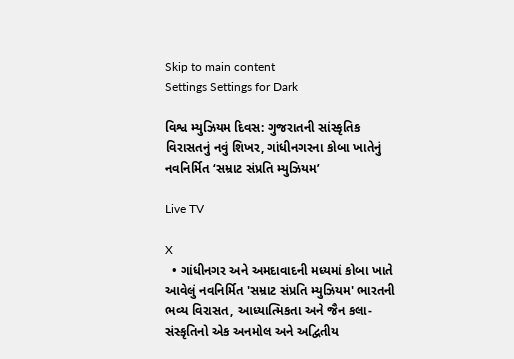Skip to main content
Settings Settings for Dark

વિશ્વ મ્યુઝિયમ દિવસ: ગુજરાતની સાંસ્કૃતિક વિરાસતનું નવું શિખર, ગાંધીનગરના કોબા ખાતેનું નવનિર્મિત ‘સમ્રાટ સંપ્રતિ મ્યુઝિયમ’

Live TV

X
  • ગાંધીનગર અને અમદાવાદની મધ્યમાં કોબા ખાતે આવેલું નવનિર્મિત 'સમ્રાટ સંપ્રતિ મ્યુઝિયમ' ભારતની ભવ્ય વિરાસત, આધ્યાત્મિકતા અને જૈન કલા-સંસ્કૃતિનો એક અનમોલ અને અદ્વિતીય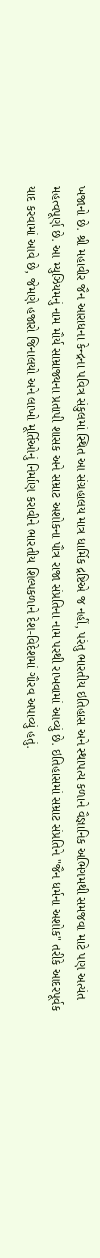ખજાનો છે. શ્રી મહાવીર જૈન આરાધના કેન્દ્રના પવિત્ર સંકુલમાં સ્થિત આ સંગ્રહાલય માત્ર ધાર્મિક દ્રષ્ટિએ જ નહીં, પરંતુ ભારતીય ઇતિહાસ અને સ્થાપત્ય કળાને વૈજ્ઞાનિક અભિગમથી સમજવા માટે પણ અત્યંત મહત્વપૂર્ણ છે. આ મ્યુઝિયમનું નામ મૌર્ય સામ્રાજ્યના પ્રતાપી શાસક અને સમ્રાટ અશોકના પૌત્ર રાજા સંપ્રતિના નામ પરથી રાખવામાં આવ્યું છે. ઇતિહાસમાં સમ્રાટ સંપ્રતિને "જૈન ધર્મના અશોક" તરીકે આદરપૂર્વક યાદ કરવામાં આવે છે, જેમણે હજારો જિનાલયો અને લાખો મૂર્તિઓનું નિર્માણ કરાવીને ભારતીય શિલ્પકળાને દેશ-વિદેશમાં ગૌરવ અપાવ્યું હતું.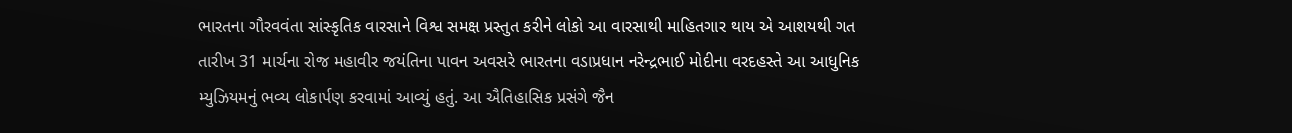ભારતના ગૌરવવંતા સાંસ્કૃતિક વારસાને વિશ્વ સમક્ષ પ્રસ્તુત કરીને લોકો આ વારસાથી માહિતગાર થાય એ આશયથી ગત તારીખ 31 માર્ચના રોજ મહાવીર જયંતિના પાવન અવસરે ભારતના વડાપ્રધાન નરેન્દ્રભાઈ મોદીના વરદહસ્તે આ આધુનિક મ્યુઝિયમનું ભવ્ય લોકાર્પણ કરવામાં આવ્યું હતું. આ ઐતિહાસિક પ્રસંગે જૈન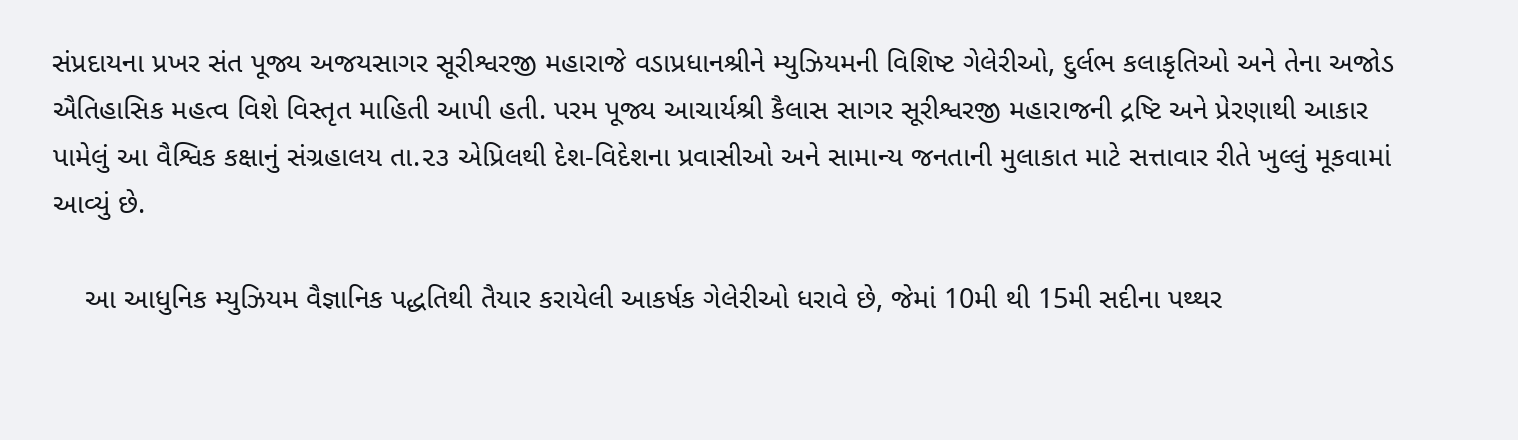સંપ્રદાયના પ્રખર સંત પૂજ્ય અજયસાગર સૂરીશ્વરજી મહારાજે વડાપ્રધાનશ્રીને મ્યુઝિયમની વિશિષ્ટ ગેલેરીઓ, દુર્લભ કલાકૃતિઓ અને તેના અજોડ ઐતિહાસિક મહત્વ વિશે વિસ્તૃત માહિતી આપી હતી. પરમ પૂજ્ય આચાર્યશ્રી કૈલાસ સાગર સૂરીશ્વરજી મહારાજની દ્રષ્ટિ અને પ્રેરણાથી આકાર પામેલું આ વૈશ્વિક કક્ષાનું સંગ્રહાલય તા.૨૩ એપ્રિલથી દેશ-વિદેશના પ્રવાસીઓ અને સામાન્ય જનતાની મુલાકાત માટે સત્તાવાર રીતે ખુલ્લું મૂકવામાં આવ્યું છે.

    આ આધુનિક મ્યુઝિયમ વૈજ્ઞાનિક પદ્ધતિથી તૈયાર કરાયેલી આકર્ષક ગેલેરીઓ ધરાવે છે, જેમાં 10મી થી 15મી સદીના પથ્થર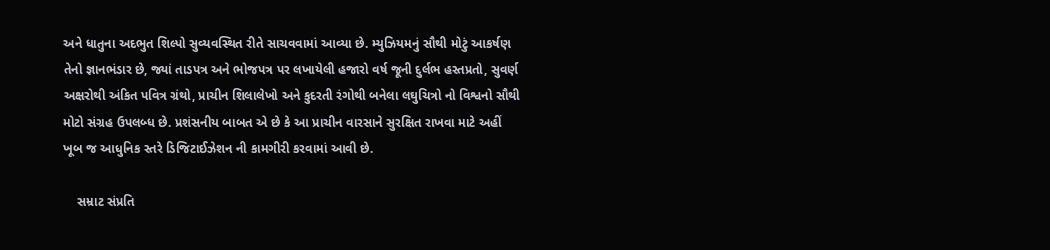અને ધાતુના અદભુત શિલ્પો સુવ્યવસ્થિત રીતે સાચવવામાં આવ્યા છે. મ્યુઝિયમનું સૌથી મોટું આકર્ષણ તેનો જ્ઞાનભંડાર છે, જ્યાં તાડપત્ર અને ભોજપત્ર પર લખાયેલી હજારો વર્ષ જૂની દુર્લભ હસ્તપ્રતો, સુવર્ણ અક્ષરોથી અંકિત પવિત્ર ગ્રંથો, પ્રાચીન શિલાલેખો અને કુદરતી રંગોથી બનેલા લઘુચિત્રો નો વિશ્વનો સૌથી મોટો સંગ્રહ ઉપલબ્ધ છે. પ્રશંસનીય બાબત એ છે કે આ પ્રાચીન વારસાને સુરક્ષિત રાખવા માટે અહીં ખૂબ જ આધુનિક સ્તરે ડિજિટાઈઝેશન ની કામગીરી કરવામાં આવી છે.

    સમ્રાટ સંપ્રતિ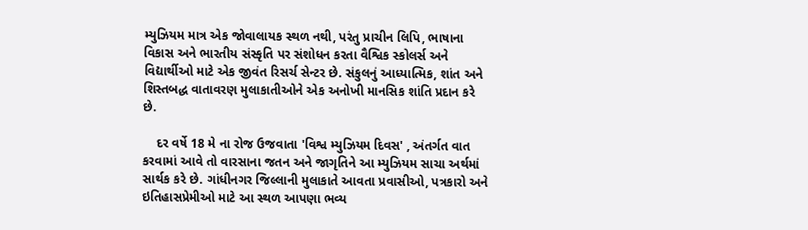મ્યુઝિયમ માત્ર એક જોવાલાયક સ્થળ નથી, પરંતુ પ્રાચીન લિપિ, ભાષાના વિકાસ અને ભારતીય સંસ્કૃતિ પર સંશોધન કરતા વૈશ્વિક સ્કોલર્સ અને વિદ્યાર્થીઓ માટે એક જીવંત રિસર્ચ સેન્ટર છે. સંકુલનું આધ્યાત્મિક, શાંત અને શિસ્તબદ્ધ વાતાવરણ મુલાકાતીઓને એક અનોખી માનસિક શાંતિ પ્રદાન કરે છે.

    દર વર્ષે 18 મે ના રોજ ઉજવાતા 'વિશ્વ મ્યુઝિયમ દિવસ' , અંતર્ગત વાત કરવામાં આવે તો વારસાના જતન અને જાગૃતિને આ મ્યુઝિયમ સાચા અર્થમાં સાર્થક કરે છે. ગાંધીનગર જિલ્લાની મુલાકાતે આવતા પ્રવાસીઓ, પત્રકારો અને ઇતિહાસપ્રેમીઓ માટે આ સ્થળ આપણા ભવ્ય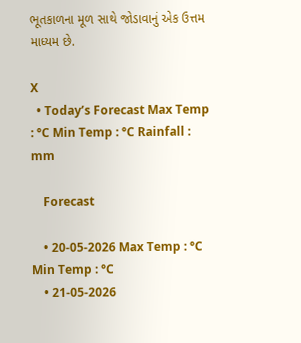ભૂતકાળના મૂળ સાથે જોડાવાનું એક ઉત્તમ માધ્યમ છે.

X
  • Today’s Forecast Max Temp : °C Min Temp : °C Rainfall : mm

    Forecast

    • 20-05-2026 Max Temp : °C Min Temp : °C
    • 21-05-2026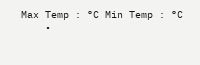Max Temp : °C Min Temp : °C
    •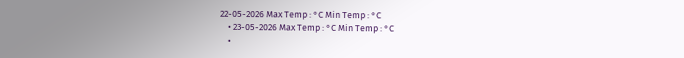22-05-2026 Max Temp : °C Min Temp : °C
    • 23-05-2026 Max Temp : °C Min Temp : °C
    •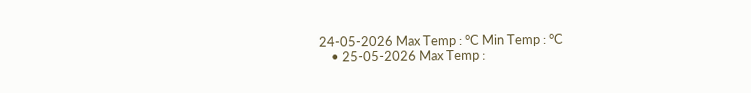24-05-2026 Max Temp : °C Min Temp : °C
    • 25-05-2026 Max Temp :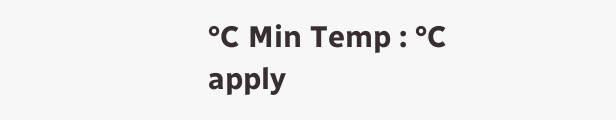°C Min Temp : °C
apply